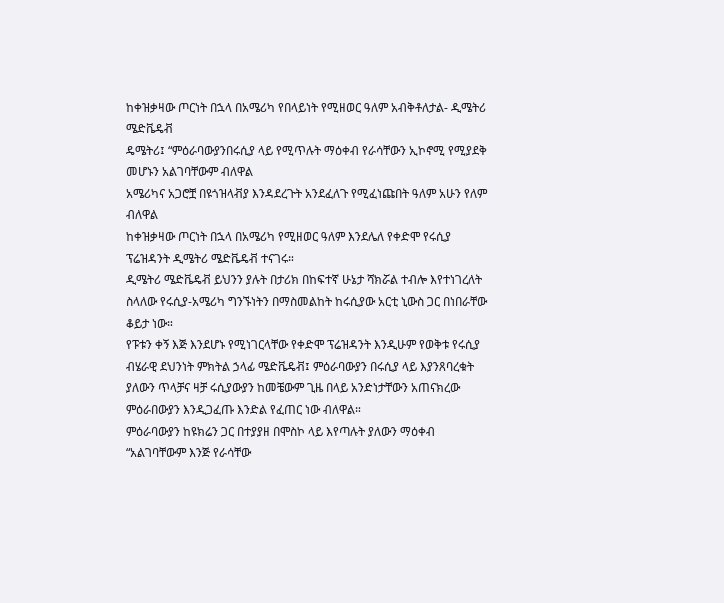ከቀዝቃዛው ጦርነት በኋላ በአሜሪካ የበላይነት የሚዘወር ዓለም አብቅቶለታል- ዲሜትሪ ሜድቬዴቭ
ዴሜትሪ፤ “ምዕራባውያንበሩሲያ ላይ የሚጥሉት ማዕቀብ የራሳቸውን ኢኮኖሚ የሚያደቅ መሆኑን አልገባቸውም ብለዋል
አሜሪካና አጋሮቿ በዩጎዝላቭያ እንዳደረጉት አንደፈለጉ የሚፈነጩበት ዓለም አሁን የለም ብለዋል
ከቀዝቃዛው ጦርነት በኋላ በአሜሪካ የሚዘወር ዓለም እንደሌለ የቀድሞ የሩሲያ ፕሬዝዳንት ዲሜትሪ ሜድቬዴቭ ተናገሩ።
ዲሜትሪ ሜድቬዴቭ ይህንን ያሉት በታሪክ በከፍተኛ ሁኔታ ሻክሯል ተብሎ እየተነገረለት ስላለው የሩሲያ-አሜሪካ ግንኙነትን በማስመልከት ከሩሲያው አርቲ ኒውስ ጋር በነበራቸው ቆይታ ነው።
የፑቱን ቀኝ እጅ እንደሆኑ የሚነገርላቸው የቀድሞ ፕሬዝዳንት እንዲሁም የወቅቱ የሩሲያ ብሄራዊ ደህንነት ምክትል ኃላፊ ሜድቬዴቭ፤ ምዕራባውያን በሩሲያ ላይ እያንጸባረቁት ያለውን ጥላቻና ዛቻ ሩሲያውያን ከመቼውም ጊዜ በላይ አንድነታቸውን አጠናክረው ምዕራበውያን እንዲጋፈጡ እንድል የፈጠር ነው ብለዋል።
ምዕራባውያን ከዩክሬን ጋር በተያያዘ በሞስኮ ላይ እየጣሉት ያለውን ማዕቀብ “አልገባቸውም እንጅ የራሳቸው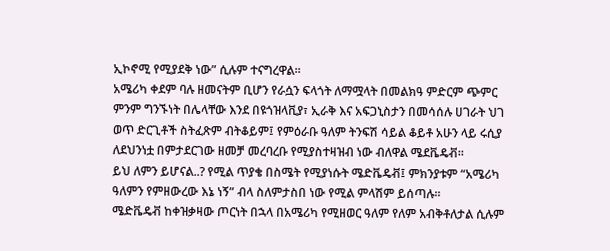ኢኮኖሚ የሚያደቅ ነው” ሲሉም ተናግረዋል።
አሜሪካ ቀደም ባሉ ዘመናትም ቢሆን የራሷን ፍላጎት ለማሟላት በመልክዓ ምድርም ጭምር ምንም ግንኙነት በሌላቸው እንደ በዩጎዝላቪያ፣ ኢራቅ እና አፍጋኒስታን በመሳሰሉ ሀገራት ህገ ወጥ ድርጊቶች ስትፈጽም ብትቆይም፤ የምዕራቡ ዓለም ትንፍሽ ሳይል ቆይቶ አሁን ላይ ሩሲያ ለደህንነቷ በምታደርገው ዘመቻ መረባረቡ የሚያስተዛዝብ ነው ብለዋል ሜደቬዴቭ።
ይህ ለምን ይሆናል..? የሚል ጥያቄ በስሜት የሚያነሱት ሜድቬዴቭ፤ ምክንያቱም “አሜሪካ ዓለምን የምዘውረው እኔ ነኝ” ብላ ስለምታስበ ነው የሚል ምላሽም ይሰጣሉ።
ሜድቬዴቭ ከቀዝቃዛው ጦርነት በኋላ በአሜሪካ የሚዘወር ዓለም የለም አብቅቶለታል ሲሉም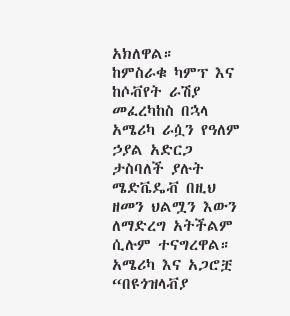አክለዋል።
ከምስራቁ ካምፕ እና ከሶቭየት ራሽያ መፈረካከስ በኋላ አሜሪካ ራሷን የዓለም ኃያል አድርጋ ታስባለች ያሉት ሜድቬዴቭ በዚህ ዘመን ህልሟን እውን ለማድረግ አትችልም ሲሉም ተናግረዋል።
አሜሪካ እና አጋሮቿ “በዩጎዝላቭያ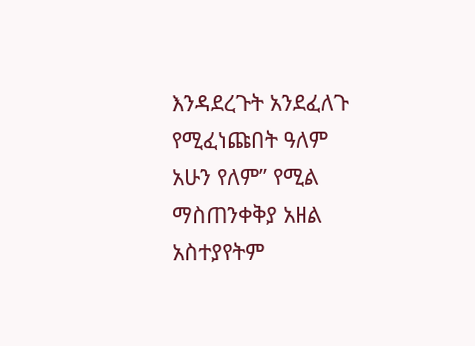እንዳደረጉት አንደፈለጉ የሚፈነጩበት ዓለም አሁን የለም” የሚል ማስጠንቀቅያ አዘል አስተያየትም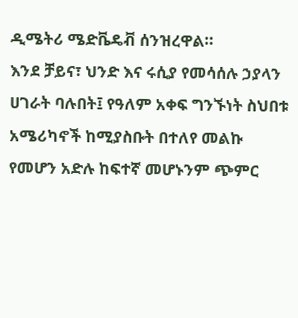ዲሜትሪ ሜድቬዴቭ ሰንዝረዋል።
እንደ ቻይና፣ ህንድ እና ሩሲያ የመሳሰሉ ኃያላን ሀገራት ባሉበት፤ የዓለም አቀፍ ግንኙነት ስህበቱ አሜሪካኖች ከሚያስቡት በተለየ መልኩ የመሆን አድሉ ከፍተኛ መሆኑንም ጭምር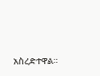አስረድተዋል።